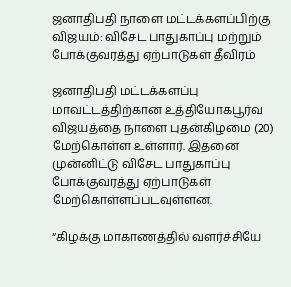ஜனாதிபதி நாளை மட்டக்களப்பிற்கு விஜயம்: விசேட பாதுகாப்பு மற்றும் போக்குவரத்து ஏற்பாடுகள் தீவிரம்

ஜனாதிபதி மட்டக்களப்பு மாவட்டத்திற்கான உத்தியோகபூர்வ விஜயத்தை நாளை புதன்கிழமை (20) மேற்கொள்ள உள்ளார். இதனை முன்னிட்டு விசேட பாதுகாப்பு போக்குவரத்து ஏற்பாடுகள் மேற்கொள்ளப்படவுள்ளன.

“கிழக்கு மாகாணத்தில் வளர்ச்சியே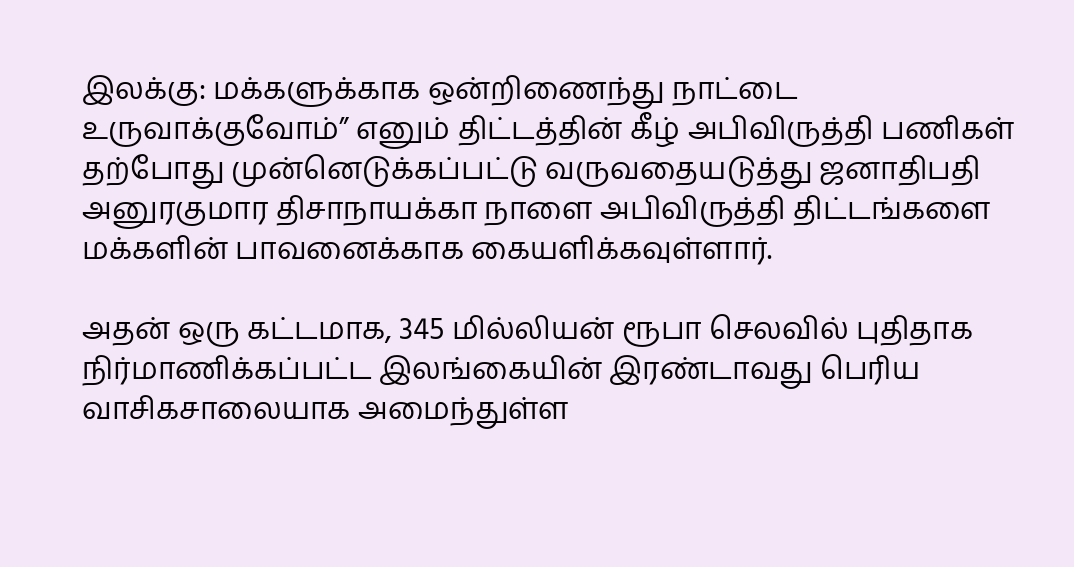இலக்கு: மக்களுக்காக ஒன்றிணைந்து நாட்டை உருவாக்குவோம்” எனும் திட்டத்தின் கீழ் அபிவிருத்தி பணிகள் தற்போது முன்னெடுக்கப்பட்டு வருவதையடுத்து ஜனாதிபதி அனுரகுமார திசாநாயக்கா நாளை அபிவிருத்தி திட்டங்களை மக்களின் பாவனைக்காக கையளிக்கவுள்ளார்.

அதன் ஒரு கட்டமாக, 345 மில்லியன் ரூபா செலவில் புதிதாக நிர்மாணிக்கப்பட்ட இலங்கையின் இரண்டாவது பெரிய வாசிகசாலையாக அமைந்துள்ள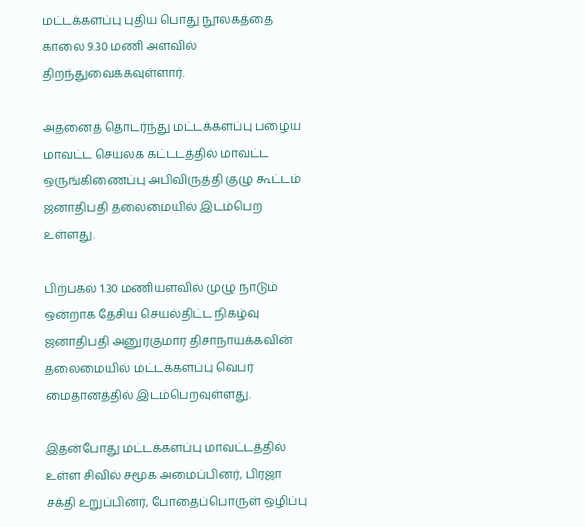மட்டக்களப்பு புதிய பொது நூலகத்தை காலை 9.30 மணி அளவில் திறந்துவைக்கவுள்ளார்.

அதனைத் தொடர்ந்து மட்டக்களப்பு பழைய மாவட்ட செயலக கட்டடத்தில் மாவட்ட ஒருங்கிணைப்பு அபிவிருத்தி குழு கூட்டம் ஜனாதிபதி தலைமையில் இடம்பெற உள்ளது.

பிற்பகல் 1.30 மணியளவில் முழு நாடும் ஒன்றாக தேசிய செயல்திட்ட நிகழ்வு ஜனாதிபதி அனுரகுமார திசாநாயக்கவின் தலைமையில் மட்டக்களப்பு வெபர் மைதானத்தில் இடம்பெறவுள்ளது.

இதன்போது மட்டக்களப்பு மாவட்டத்தில் உள்ள சிவில் சமூக அமைப்பினர், பிரஜா சக்தி உறுப்பினர், போதைப்பொருள் ஒழிப்பு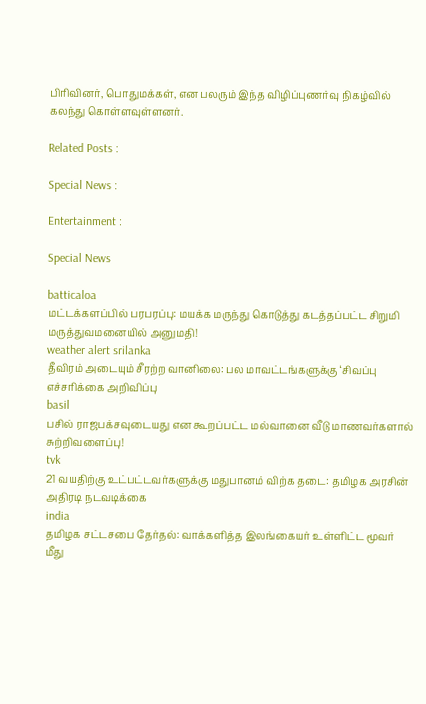பிரிவினர், பொதுமக்கள், என பலரும் இந்த விழிப்புணர்வு நிகழ்வில் கலந்து கொள்ளவுள்ளனர்.

Related Posts :

Special News :

Entertainment :

Special News

batticaloa
மட்டக்களப்பில் பரபரப்பு: மயக்க மருந்து கொடுத்து கடத்தப்பட்ட சிறுமி மருத்துவமனையில் அனுமதி!
weather alert srilanka
தீவிரம் அடையும் சீரற்ற வானிலை: பல மாவட்டங்களுக்கு ‘சிவப்பு எச்சரிக்கை அறிவிப்பு
basil
பசில் ராஜபக்சவுடையது என கூறப்பட்ட மல்வானை வீடு மாணவர்களால் சுற்றிவளைப்பு!
tvk
21 வயதிற்கு உட்பட்டவர்களுக்கு மதுபானம் விற்க தடை: தமிழக அரசின் அதிரடி நடவடிக்கை
india
தமிழக சட்டசபை தேர்தல்: வாக்களித்த இலங்கையர் உள்ளிட்ட மூவர் மீது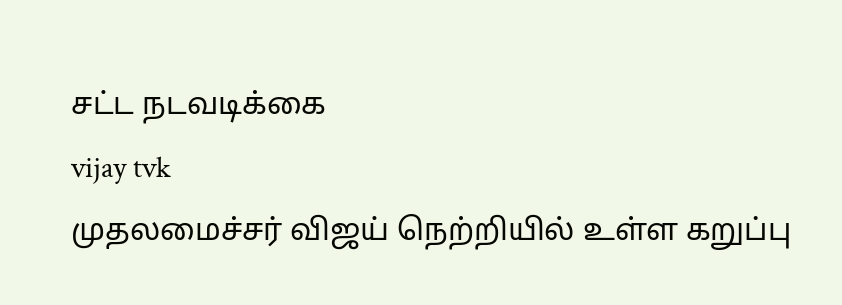சட்ட நடவடிக்கை
vijay tvk
முதலமைச்சர் விஜய் நெற்றியில் உள்ள கறுப்பு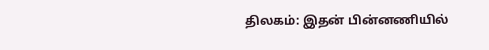திலகம்: இதன் பின்னணியில்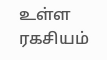உள்ள ரகசியம்